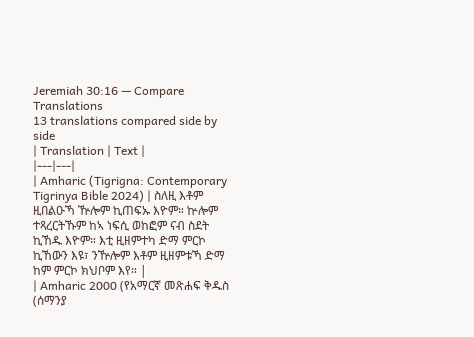Jeremiah 30:16 — Compare Translations
13 translations compared side by side
| Translation | Text |
|---|---|
| Amharic (Tigrigna: Contemporary Tigrinya Bible 2024) | ስለዚ እቶም ዚበልዑኻ ዅሎም ኪጠፍኡ እዮም። ኵሎም ተጻረርትኹም ከኣ ነፍሲ ወከፎም ናብ ስደት ኪኸዱ እዮም። እቲ ዚዘምተካ ድማ ምርኮ ኪኸውን እዩ፣ ንዅሎም እቶም ዚዘምቱኻ ድማ ከም ምርኮ ክህቦም እየ። |
| Amharic 2000 (የአማርኛ መጽሐፍ ቅዱስ (ሰማንያ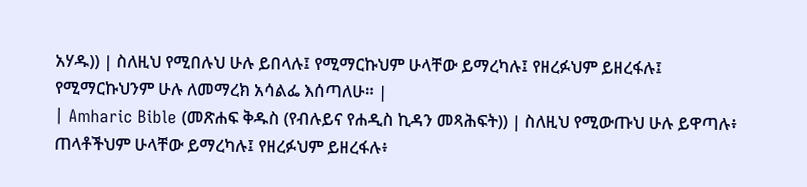አሃዱ)) | ስለዚህ የሚበሉህ ሁሉ ይበላሉ፤ የሚማርኩህም ሁላቸው ይማረካሉ፤ የዘረፉህም ይዘረፋሉ፤ የሚማርኩህንም ሁሉ ለመማረክ አሳልፌ እሰጣለሁ። |
| Amharic Bible (መጽሐፍ ቅዱስ (የብሉይና የሐዲስ ኪዳን መጻሕፍት)) | ስለዚህ የሚውጡህ ሁሉ ይዋጣሉ፥ ጠላቶችህም ሁላቸው ይማረካሉ፤ የዘረፉህም ይዘረፋሉ፥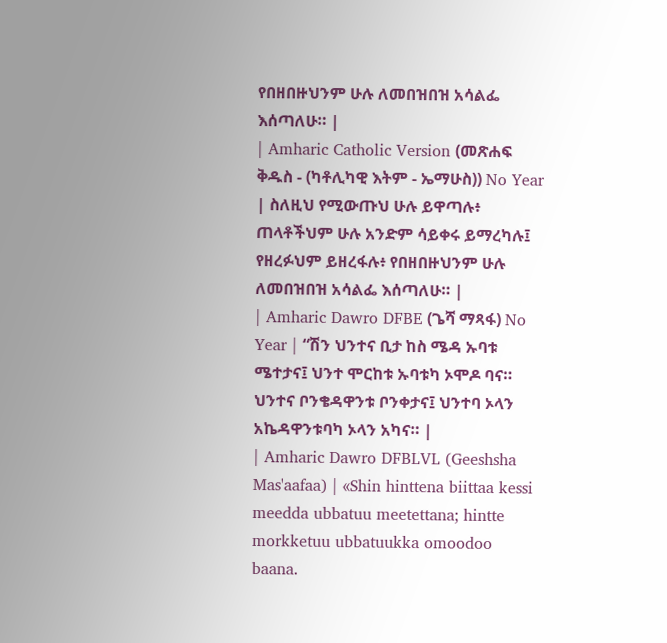የበዘበዙህንም ሁሉ ለመበዝበዝ አሳልፌ እሰጣለሁ። |
| Amharic Catholic Version (መጽሐፍ ቅዱስ - (ካቶሊካዊ እትም - ኤማሁስ)) No Year | ስለዚህ የሚውጡህ ሁሉ ይዋጣሉ፥ ጠላቶችህም ሁሉ አንድም ሳይቀሩ ይማረካሉ፤ የዘረፉህም ይዘረፋሉ፥ የበዘበዙህንም ሁሉ ለመበዝበዝ አሳልፌ እሰጣለሁ። |
| Amharic Dawro DFBE (ጌሻ ማጻፋ) No Year | “ሽን ህንተና ቢታ ከስ ሜዳ ኡባቱ ሜተታና፤ ህንተ ሞርከቱ ኡባቱካ ኦሞዶ ባና። ህንተና ቦንቄዳዋንቱ ቦንቀታና፤ ህንተባ ኦላን አኬዳዋንቱባካ ኦላን አካና። |
| Amharic Dawro DFBLVL (Geeshsha Mas'aafaa) | «Shin hinttena biittaa kessi meedda ubbatuu meetettana; hintte morkketuu ubbatuukka omoodoo baana.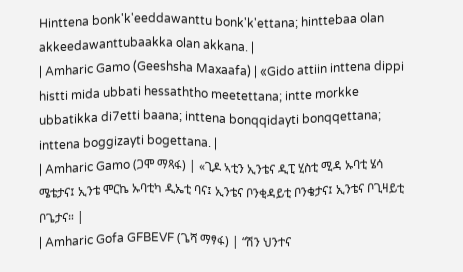Hinttena bonk'k'eeddawanttu bonk'k'ettana; hinttebaa olan akkeedawanttubaakka olan akkana. |
| Amharic Gamo (Geeshsha Maxaafa) | «Gido attiin inttena dippi histti mida ubbati hessaththo meetettana; intte morkke ubbatikka di7etti baana; inttena bonqqidayti bonqqettana; inttena boggizayti bogettana. |
| Amharic Gamo (ጋሞ ማጻፋ) | «ጊዶ ኣቲን ኢንቴና ዲፒ ሂስቲ ሚዳ ኡባቲ ሄሳ ሜቴታና፤ ኢንቴ ሞርኬ ኡባቲካ ዲኤቲ ባና፤ ኢንቴና ቦንቂዳይቲ ቦንቄታና፤ ኢንቴና ቦጊዛይቲ ቦጌታና። |
| Amharic Gofa GFBEVF (ጌሻ ማፃፋ) | “ሽን ህንተና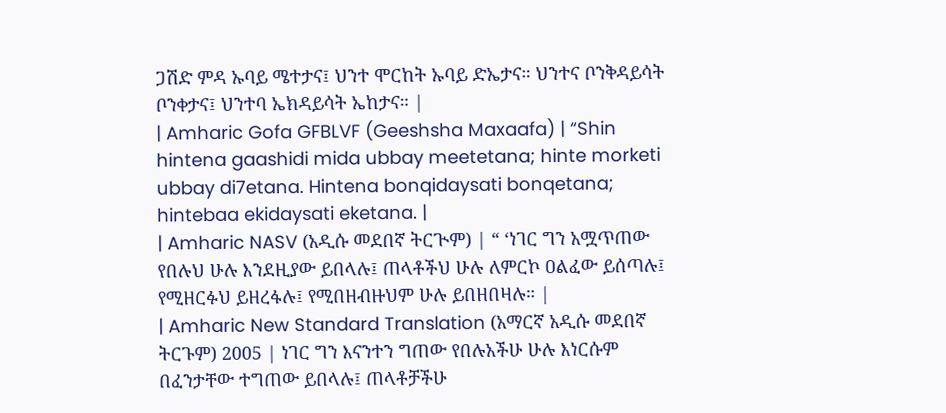ጋሽድ ምዳ ኡባይ ሜተታና፤ ህንተ ሞርከት ኡባይ ድኤታና። ህንተና ቦንቅዳይሳት ቦንቀታና፤ ህንተባ ኤክዳይሳት ኤከታና። |
| Amharic Gofa GFBLVF (Geeshsha Maxaafa) | “Shin hintena gaashidi mida ubbay meetetana; hinte morketi ubbay di7etana. Hintena bonqidaysati bonqetana; hintebaa ekidaysati eketana. |
| Amharic NASV (አዲሱ መደበኛ ትርጒም) | “ ‘ነገር ግን አሟጥጠው የበሉህ ሁሉ እንደዚያው ይበላሉ፤ ጠላቶችህ ሁሉ ለምርኮ ዐልፈው ይሰጣሉ፤ የሚዘርፉህ ይዘረፋሉ፤ የሚበዘብዙህም ሁሉ ይበዘበዛሉ። |
| Amharic New Standard Translation (አማርኛ አዲሱ መደበኛ ትርጉም) 2005 | ነገር ግን እናንተን ግጠው የበሉአችሁ ሁሉ እነርሱም በፈንታቸው ተግጠው ይበላሉ፤ ጠላቶቻችሁ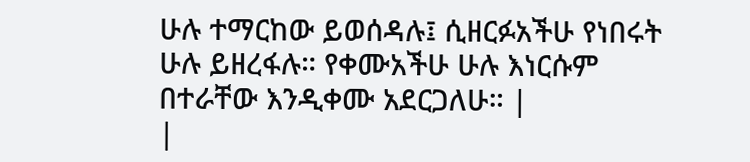ሁሉ ተማርከው ይወሰዳሉ፤ ሲዘርፉአችሁ የነበሩት ሁሉ ይዘረፋሉ። የቀሙአችሁ ሁሉ እነርሱም በተራቸው እንዲቀሙ አደርጋለሁ። |
|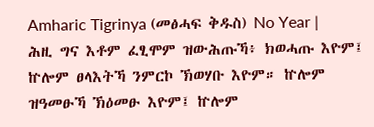Amharic Tigrinya (መፅሓፍ ቅዱስ) No Year | ሕዚ ግና እቶም ፈፂሞም ዝውሕጡኻ፥ ክወሓጡ እዮም፤ ኵሎም ፀላእትኻ ንምርኮ ኽወሃቡ እዮም። ኵሎም ዝዓመፁኻ ኽዕመፁ እዮም፤ ኵሎም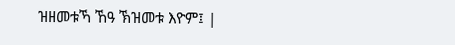ዝዘመቱኻ ኸዓ ኽዝመቱ እዮም፤ |